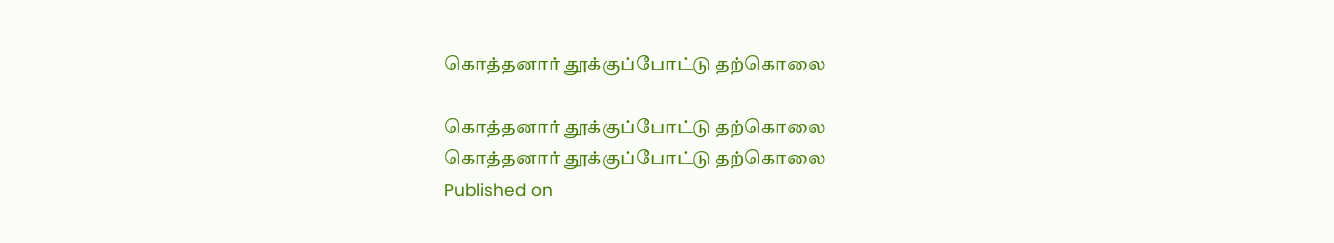கொத்தனார் தூக்குப்போட்டு தற்கொலை

கொத்தனார் தூக்குப்போட்டு தற்கொலை
கொத்தனார் தூக்குப்போட்டு தற்கொலை
Published on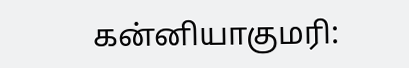கன்னியாகுமரி: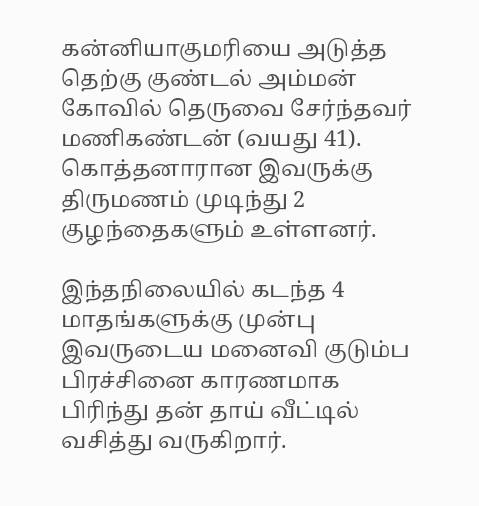கன்னியாகுமரியை அடுத்த தெற்கு குண்டல் அம்மன் கோவில் தெருவை சேர்ந்தவர் மணிகண்டன் (வயது 41). கொத்தனாரான இவருக்கு திருமணம் முடிந்து 2 குழந்தைகளும் உள்ளனர்.

இந்தநிலையில் கடந்த 4 மாதங்களுக்கு முன்பு இவருடைய மனைவி குடும்ப பிரச்சினை காரணமாக பிரிந்து தன் தாய் வீட்டில் வசித்து வருகிறார்.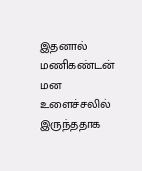இதனால் மணிகண்டன் மன உளைச்சலில் இருந்ததாக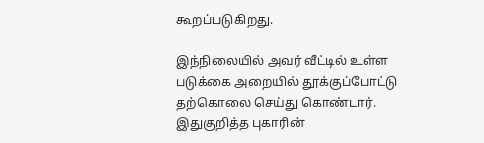கூறப்படுகிறது.

இந்நிலையில் அவர் வீட்டில் உள்ள படுக்கை அறையில் தூக்குப்போட்டு தற்கொலை செய்து கொண்டார். இதுகுறித்த புகாரின்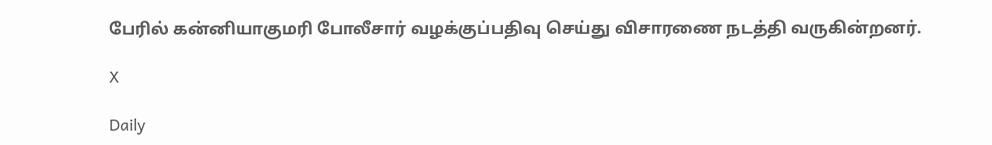பேரில் கன்னியாகுமரி போலீசார் வழக்குப்பதிவு செய்து விசாரணை நடத்தி வருகின்றனர்.

X

Daily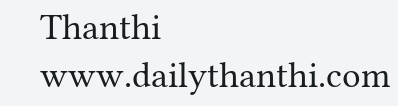Thanthi
www.dailythanthi.com